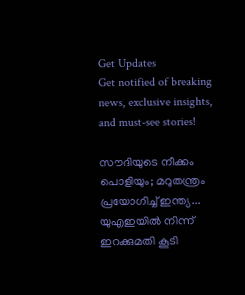Get Updates
Get notified of breaking news, exclusive insights, and must-see stories!

സൗദിയുടെ നീക്കം പൊളിയും; മറുതന്ത്രം പ്രയോഗിച്ച് ഇന്ത്യ... യുഎഇയില്‍ നിന്ന് ഇറക്കുമതി കൂടി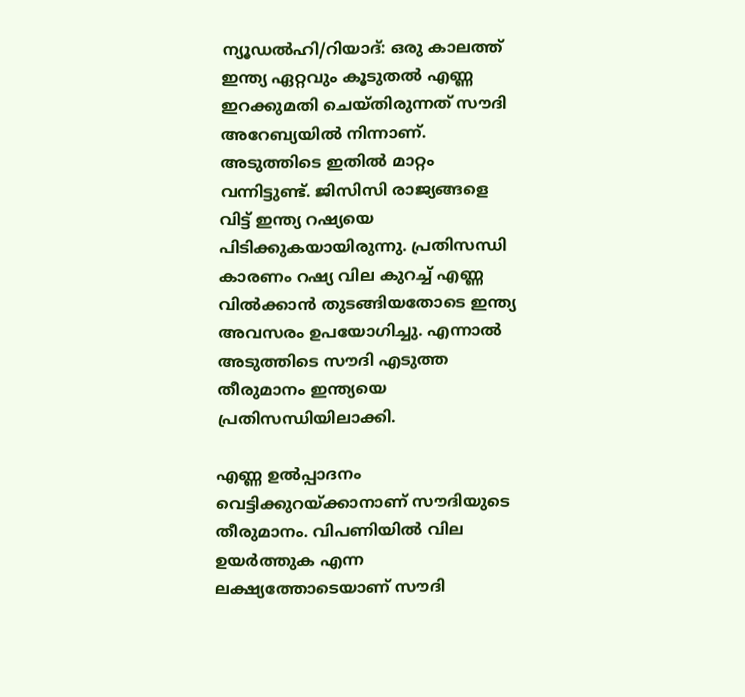ന്യൂഡല്‍ഹി/റിയാദ്: ഒരു കാലത്ത് ഇന്ത്യ ഏറ്റവും കൂടുതല്‍ എണ്ണ ഇറക്കുമതി ചെയ്തിരുന്നത് സൗദി അറേബ്യയില്‍ നിന്നാണ്. അടുത്തിടെ ഇതില്‍ മാറ്റം വന്നിട്ടുണ്ട്. ജിസിസി രാജ്യങ്ങളെ വിട്ട് ഇന്ത്യ റഷ്യയെ പിടിക്കുകയായിരുന്നു. പ്രതിസന്ധി കാരണം റഷ്യ വില കുറച്ച് എണ്ണ വില്‍ക്കാന്‍ തുടങ്ങിയതോടെ ഇന്ത്യ അവസരം ഉപയോഗിച്ചു. എന്നാല്‍ അടുത്തിടെ സൗദി എടുത്ത തീരുമാനം ഇന്ത്യയെ പ്രതിസന്ധിയിലാക്കി.

എണ്ണ ഉല്‍പ്പാദനം വെട്ടിക്കുറയ്ക്കാനാണ് സൗദിയുടെ തീരുമാനം. വിപണിയില്‍ വില ഉയര്‍ത്തുക എന്ന ലക്ഷ്യത്തോടെയാണ് സൗദി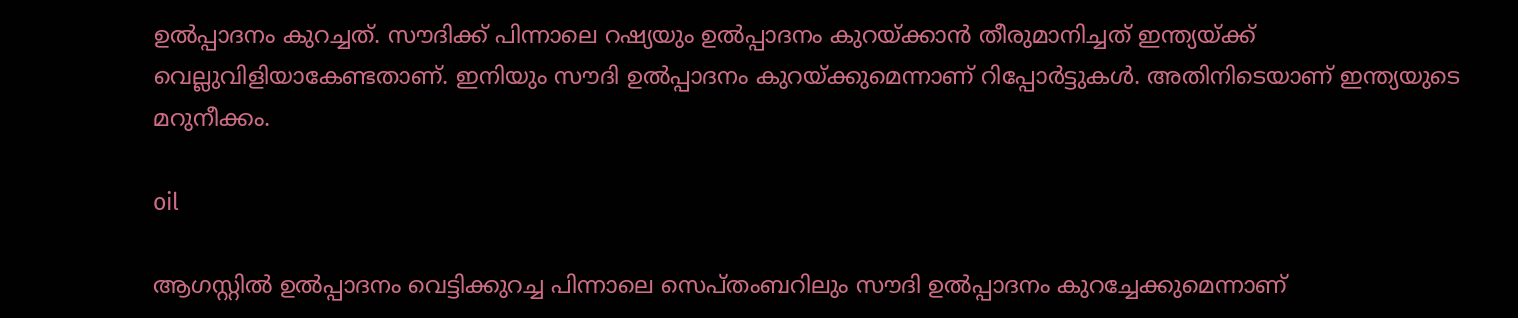ഉല്‍പ്പാദനം കുറച്ചത്. സൗദിക്ക് പിന്നാലെ റഷ്യയും ഉല്‍പ്പാദനം കുറയ്ക്കാന്‍ തീരുമാനിച്ചത് ഇന്ത്യയ്ക്ക് വെല്ലുവിളിയാകേണ്ടതാണ്. ഇനിയും സൗദി ഉല്‍പ്പാദനം കുറയ്ക്കുമെന്നാണ് റിപ്പോര്‍ട്ടുകള്‍. അതിനിടെയാണ് ഇന്ത്യയുടെ മറുനീക്കം.

oil

ആഗസ്റ്റില്‍ ഉല്‍പ്പാദനം വെട്ടിക്കുറച്ച പിന്നാലെ സെപ്തംബറിലും സൗദി ഉല്‍പ്പാദനം കുറച്ചേക്കുമെന്നാണ്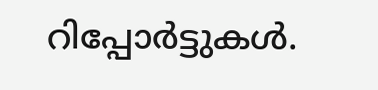റിപ്പോര്‍ട്ടുകള്‍.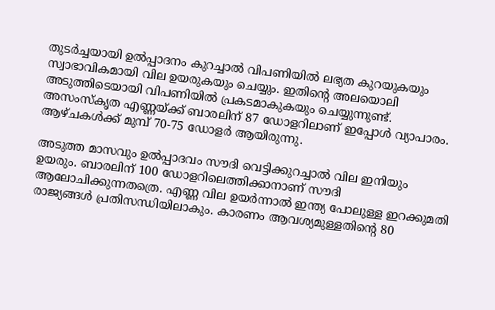തുടര്‍ച്ചയായി ഉല്‍പ്പാദനം കുറച്ചാല്‍ വിപണിയില്‍ ലഭ്യത കുറയുകയും സ്വാഭാവികമായി വില ഉയരുകയും ചെയ്യും. ഇതിന്റെ അലയൊലി അടുത്തിടെയായി വിപണിയില്‍ പ്രകടമാകുകയും ചെയ്യുന്നുണ്ട്. അസംസ്‌കൃത എണ്ണയ്ക്ക് ബാരലിന് 87 ഡോളറിലാണ് ഇപ്പോള്‍ വ്യാപാരം. ആഴ്ചകള്‍ക്ക് മുമ്പ് 70-75 ഡോളര്‍ ആയിരുന്നു.

അടുത്ത മാസവും ഉല്‍പ്പാദവം സൗദി വെട്ടിക്കുറച്ചാല്‍ വില ഇനിയും ഉയരും. ബാരലിന് 100 ഡോളറിലെത്തിക്കാനാണ് സൗദി ആലോചിക്കുന്നതത്രെ. എണ്ണ വില ഉയര്‍ന്നാല്‍ ഇന്ത്യ പോലുള്ള ഇറക്കുമതി രാജ്യങ്ങള്‍ പ്രതിസന്ധിയിലാകും. കാരണം ആവശ്യമുള്ളതിന്റെ 80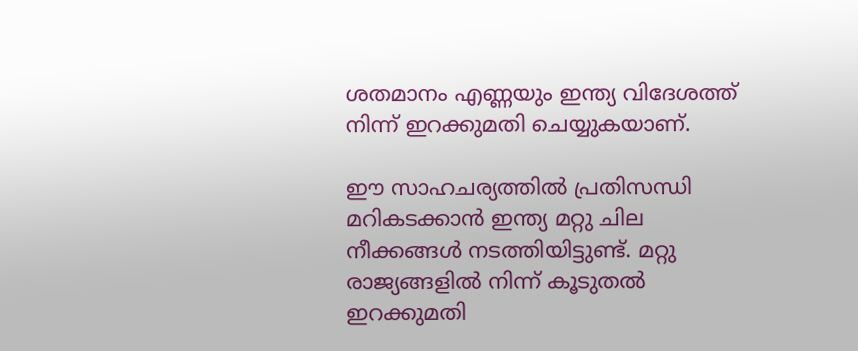ശതമാനം എണ്ണയും ഇന്ത്യ വിദേശത്ത് നിന്ന് ഇറക്കുമതി ചെയ്യുകയാണ്.

ഈ സാഹചര്യത്തില്‍ പ്രതിസന്ധി മറികടക്കാന്‍ ഇന്ത്യ മറ്റു ചില നീക്കങ്ങള്‍ നടത്തിയിട്ടുണ്ട്. മറ്റു രാജ്യങ്ങളില്‍ നിന്ന് കൂടുതല്‍ ഇറക്കുമതി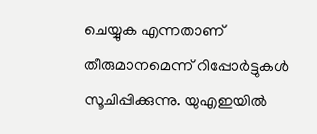ചെയ്യുക എന്നതാണ് തീരുമാനമെന്ന് റിപ്പോര്‍ട്ടുകള്‍ സൂചിപ്പിക്കുന്നു. യുഎഇയില്‍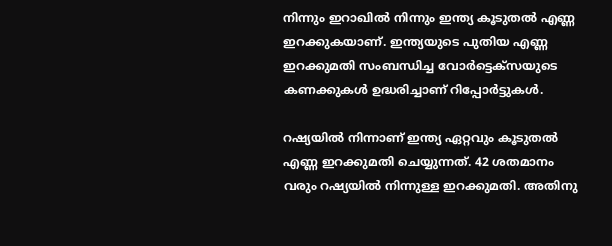നിന്നും ഇറാഖില്‍ നിന്നും ഇന്ത്യ കൂടുതല്‍ എണ്ണ ഇറക്കുകയാണ്. ഇന്ത്യയുടെ പുതിയ എണ്ണ ഇറക്കുമതി സംബന്ധിച്ച വോര്‍ട്ടെക്‌സയുടെ കണക്കുകള്‍ ഉദ്ധരിച്ചാണ് റിപ്പോര്‍ട്ടുകള്‍.

റഷ്യയില്‍ നിന്നാണ് ഇന്ത്യ ഏറ്റവും കൂടുതല്‍ എണ്ണ ഇറക്കുമതി ചെയ്യുന്നത്. 42 ശതമാനം വരും റഷ്യയില്‍ നിന്നുള്ള ഇറക്കുമതി. അതിനു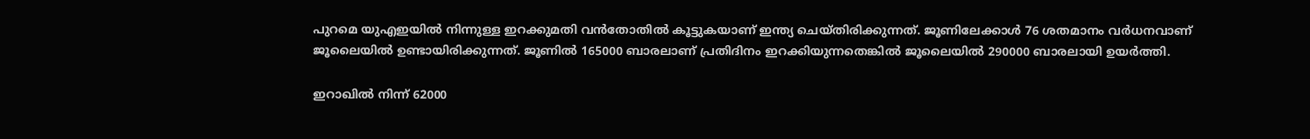പുറമെ യുഎഇയില്‍ നിന്നുള്ള ഇറക്കുമതി വന്‍തോതില്‍ കൂട്ടുകയാണ് ഇന്ത്യ ചെയ്തിരിക്കുന്നത്. ജൂണിലേക്കാള്‍ 76 ശതമാനം വര്‍ധനവാണ് ജൂലൈയില്‍ ഉണ്ടായിരിക്കുന്നത്. ജൂണില്‍ 165000 ബാരലാണ് പ്രതിദിനം ഇറക്കിയുന്നതെങ്കില്‍ ജൂലൈയില്‍ 290000 ബാരലായി ഉയര്‍ത്തി.

ഇറാഖില്‍ നിന്ന് 62000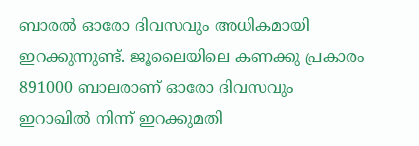ബാരല്‍ ഓരോ ദിവസവും അധികമായി ഇറക്കുന്നുണ്ട്. ജൂലൈയിലെ കണക്കു പ്രകാരം 891000 ബാലരാണ് ഓരോ ദിവസവും ഇറാഖില്‍ നിന്ന് ഇറക്കുമതി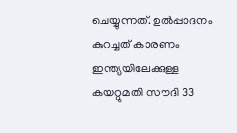ചെയ്യുന്നത്. ഉല്‍പ്പാദനം കുറച്ചത് കാരണം ഇന്ത്യയിലേക്കുള്ള കയറ്റുമതി സൗദി 33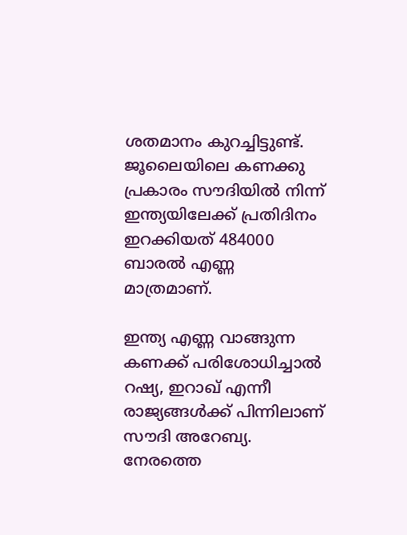ശതമാനം കുറച്ചിട്ടുണ്ട്. ജൂലൈയിലെ കണക്കു പ്രകാരം സൗദിയില്‍ നിന്ന് ഇന്ത്യയിലേക്ക് പ്രതിദിനം ഇറക്കിയത് 484000 ബാരല്‍ എണ്ണ മാത്രമാണ്.

ഇന്ത്യ എണ്ണ വാങ്ങുന്ന കണക്ക് പരിശോധിച്ചാല്‍ റഷ്യ, ഇറാഖ് എന്നീ രാജ്യങ്ങള്‍ക്ക് പിന്നിലാണ് സൗദി അറേബ്യ. നേരത്തെ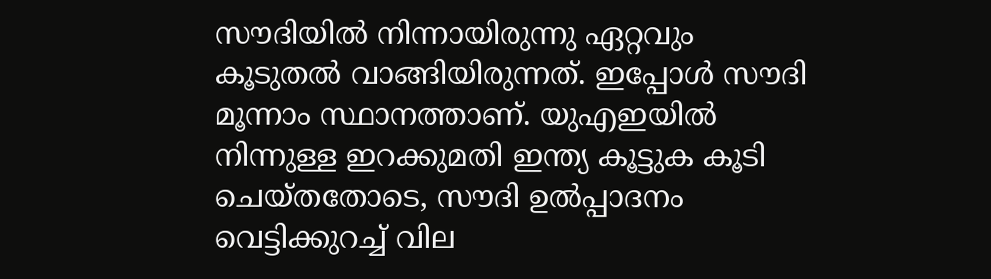സൗദിയില്‍ നിന്നായിരുന്നു ഏറ്റവും കൂടുതല്‍ വാങ്ങിയിരുന്നത്. ഇപ്പോള്‍ സൗദി മൂന്നാം സ്ഥാനത്താണ്. യുഎഇയില്‍ നിന്നുള്ള ഇറക്കുമതി ഇന്ത്യ കൂട്ടുക കൂടി ചെയ്തതോടെ, സൗദി ഉല്‍പ്പാദനം വെട്ടിക്കുറച്ച് വില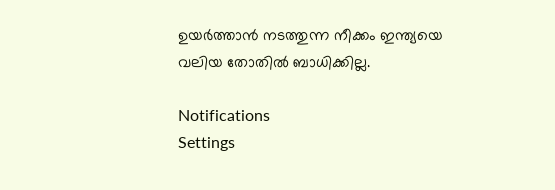ഉയര്‍ത്താന്‍ നടത്തുന്ന നീക്കം ഇന്ത്യയെ വലിയ തോതില്‍ ബാധിക്കില്ല.

Notifications
Settings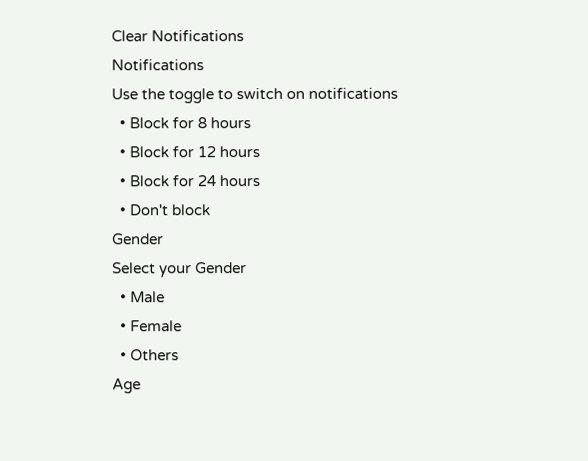Clear Notifications
Notifications
Use the toggle to switch on notifications
  • Block for 8 hours
  • Block for 12 hours
  • Block for 24 hours
  • Don't block
Gender
Select your Gender
  • Male
  • Female
  • Others
Age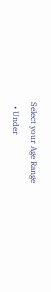Select your Age Range
  • Under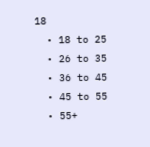18
  • 18 to 25
  • 26 to 35
  • 36 to 45
  • 45 to 55
  • 55+